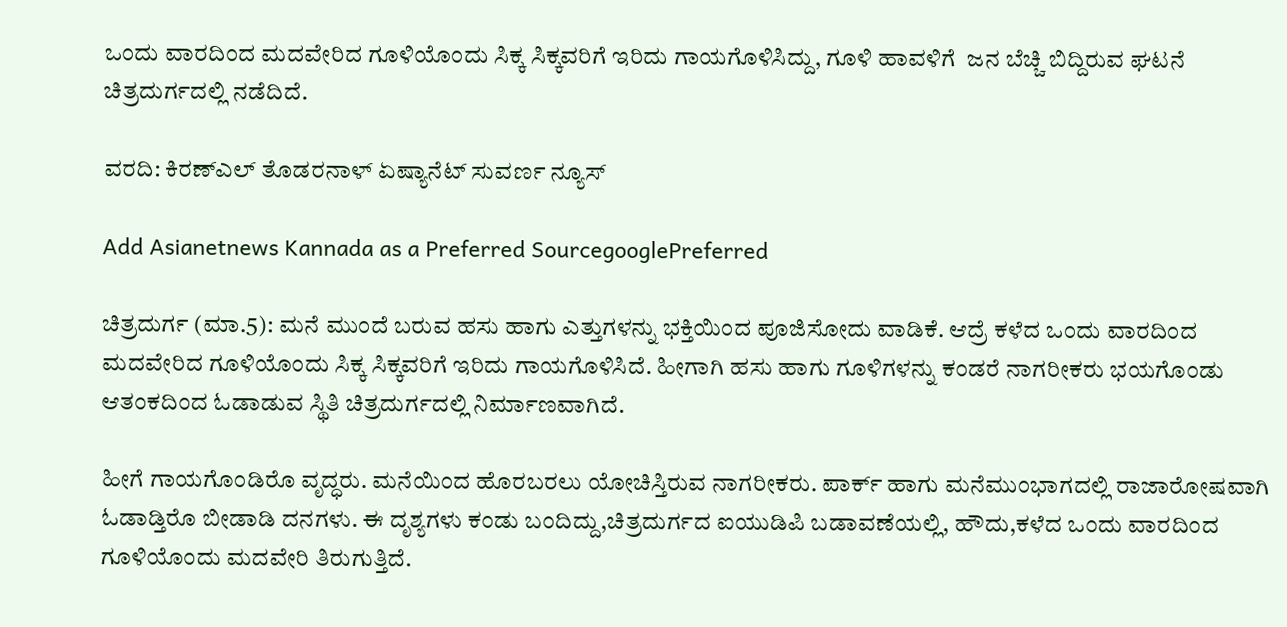ಒಂದು ವಾರದಿಂದ ಮದವೇರಿದ ಗೂಳಿಯೊಂದು ಸಿಕ್ಕ ಸಿಕ್ಕವರಿಗೆ ಇರಿದು ಗಾಯಗೊಳಿಸಿದ್ದು, ಗೂಳಿ ಹಾವಳಿಗೆ  ಜನ ಬೆಚ್ಚಿ ಬಿದ್ದಿರುವ ಘಟನೆ ಚಿತ್ರದುರ್ಗದಲ್ಲಿ ನಡೆದಿದೆ.

ವರದಿ: ಕಿರಣ್ಎಲ್ ತೊಡರನಾಳ್ ಏಷ್ಯಾನೆಟ್ ಸುವರ್ಣ ನ್ಯೂಸ್

Add Asianetnews Kannada as a Preferred SourcegooglePreferred

ಚಿತ್ರದುರ್ಗ (ಮಾ.5): ಮನೆ ಮುಂದೆ ಬರುವ ಹಸು ಹಾಗು ಎತ್ತುಗಳನ್ನು ಭಕ್ತಿಯಿಂದ ಪೂಜಿಸೋದು ವಾಡಿಕೆ. ಆದ್ರೆ ಕಳೆದ ಒಂದು ವಾರದಿಂದ ಮದವೇರಿದ ಗೂಳಿಯೊಂದು ಸಿಕ್ಕ ಸಿಕ್ಕವರಿಗೆ ಇರಿದು ಗಾಯಗೊಳಿಸಿದೆ. ಹೀಗಾಗಿ ಹಸು ಹಾಗು ಗೂಳಿಗಳನ್ನು ಕಂಡರೆ ನಾಗರೀಕರು ಭಯಗೊಂಡು ಆತಂಕದಿಂದ ಓಡಾಡುವ ಸ್ಥಿತಿ ಚಿತ್ರದುರ್ಗದಲ್ಲಿ ನಿರ್ಮಾಣವಾಗಿದೆ.

ಹೀಗೆ ಗಾಯಗೊಂಡಿರೊ ವೃದ್ಧರು. ಮನೆಯಿಂದ ಹೊರಬರಲು ಯೋಚಿಸ್ತಿರುವ ನಾಗರೀಕರು. ಪಾರ್ಕ್‌ ಹಾಗು ಮನೆಮುಂಭಾಗದಲ್ಲಿ ರಾಜಾರೋಷವಾಗಿ ಓಡಾಡ್ತಿರೊ ಬೀಡಾಡಿ ದನಗಳು. ಈ ದೃಶ್ಯಗಳು ಕಂಡು ಬಂದಿದ್ದು,ಚಿತ್ರದುರ್ಗದ ಐಯುಡಿಪಿ‌ ಬಡಾವಣೆಯಲ್ಲಿ, ಹೌದು,ಕಳೆದ ಒಂದು ವಾರದಿಂದ ಗೂಳಿಯೊಂದು ಮದವೇರಿ ತಿರುಗುತ್ತಿದೆ.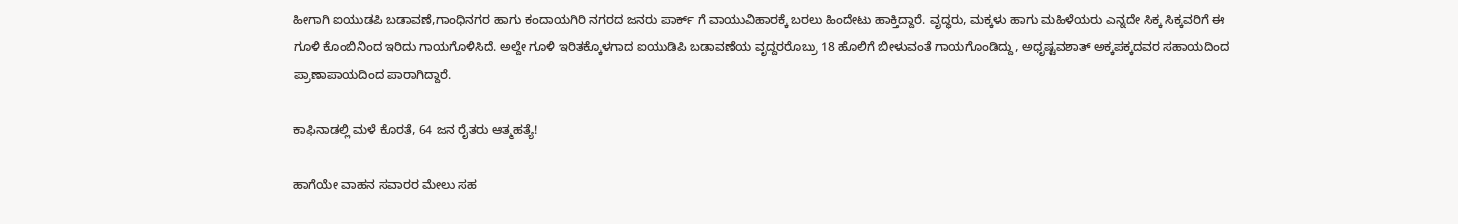ಹೀಗಾಗಿ ಐಯುಡಪಿ ಬಡಾವಣೆ,ಗಾಂಧಿನಗರ ಹಾಗು ಕಂದಾಯಗಿರಿ ನಗರದ ಜನರು ಪಾರ್ಕ್ ಗೆ ವಾಯುವಿಹಾರಕ್ಕೆ‌ ಬರಲು ಹಿಂದೇಟು ಹಾಕ್ತಿದ್ದಾರೆ. ವೃದ್ಧರು, ಮಕ್ಕಳು ಹಾಗು ಮಹಿಳೆಯರು ಎನ್ನದೇ ಸಿಕ್ಕ ಸಿಕ್ಕವರಿಗೆ ಈ ಗೂಳಿ ಕೊಂಬಿನಿಂದ ಇರಿದು ಗಾಯಗೊಳಿಸಿದೆ. ಅಲ್ದೇ ಗೂಳಿ ಇರಿತಕ್ಕೊಳಗಾದ ಐಯುಡಿಪಿ ಬಡಾವಣೆಯ ವೃದ್ದರರೊಬ್ರು 18 ಹೊಲಿಗೆ ಬೀಳುವಂತೆ ಗಾಯಗೊಂಡಿದ್ದು, ಅಧೃಷ್ಟವಶಾತ್ ಅಕ್ಕಪಕ್ಕದವರ ಸಹಾಯದಿಂದ ಪ್ರಾಣಾಪಾಯದಿಂದ ಪಾರಾಗಿದ್ದಾರೆ.

ಕಾಫಿನಾಡಲ್ಲಿ ಮಳೆ ಕೊರತೆ, 64 ಜನ ರೈತರು ಆತ್ಮಹತ್ಯೆ!

ಹಾಗೆಯೇ ವಾಹನ ಸವಾರರ ಮೇಲು ಸಹ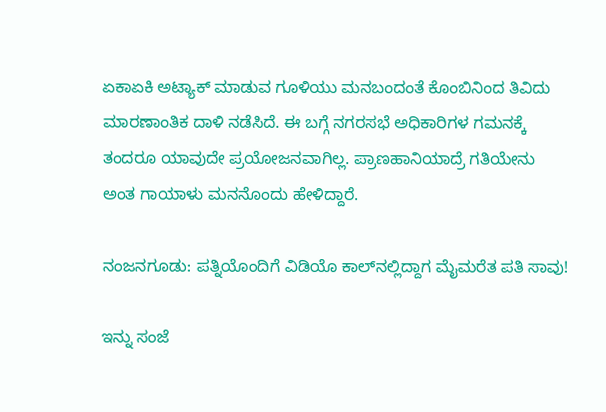ಏಕಾಏಕಿ ಅಟ್ಯಾಕ್ ಮಾಡುವ ಗೂಳಿಯು ಮನಬಂದಂತೆ‌ ಕೊಂಬಿನಿಂದ ತಿವಿದು ಮಾರಣಾಂತಿಕ ದಾಳಿ ನಡೆಸಿದೆ. ಈ ಬಗ್ಗೆ ನಗರಸಭೆ ಅಧಿಕಾರಿಗಳ‌ ಗಮನಕ್ಕೆ ತಂದರೂ ಯಾವುದೇ ಪ್ರಯೋಜನವಾಗಿಲ್ಲ. ಪ್ರಾಣಹಾನಿಯಾದ್ರೆ ಗತಿಯೇನು ಅಂತ ಗಾಯಾಳು ಮನನೊಂದು ಹೇಳಿದ್ದಾರೆ‌.

ನಂಜನಗೂಡು: ಪತ್ನಿಯೊಂದಿಗೆ ವಿಡಿಯೊ ಕಾಲ್‌ನಲ್ಲಿದ್ದಾಗ ಮೈಮರೆತ ಪತಿ ಸಾವು!

ಇನ್ನು ಸಂಜೆ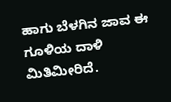ಹಾಗು ಬೆಳಗಿನ ಜಾವ ಈ ಗೂಳಿಯ ದಾಳಿ ಮಿತಿಮೀರಿದೆ.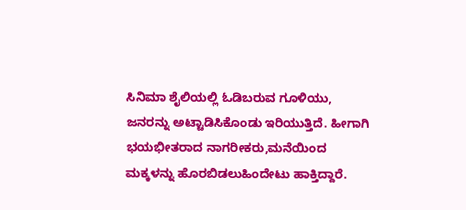ಸಿನಿಮಾ ಶೈಲಿಯಲ್ಲಿ ಓಡಿಬರುವ ಗೂಳಿಯು, ಜನರನ್ನು ಅಟ್ಟಾಡಿಸಿಕೊಂಡು ಇರಿಯುತ್ತಿದೆ. ಹೀಗಾಗಿ ಭಯಭೀತರಾದ ನಾಗರೀಕರು‌,ಮನೆಯಿಂದ ಮಕ್ಕಳನ್ನು ಹೊರಬಿಡಲು‌ಹಿಂದೇಟು ಹಾಕ್ತಿದ್ದಾರೆ.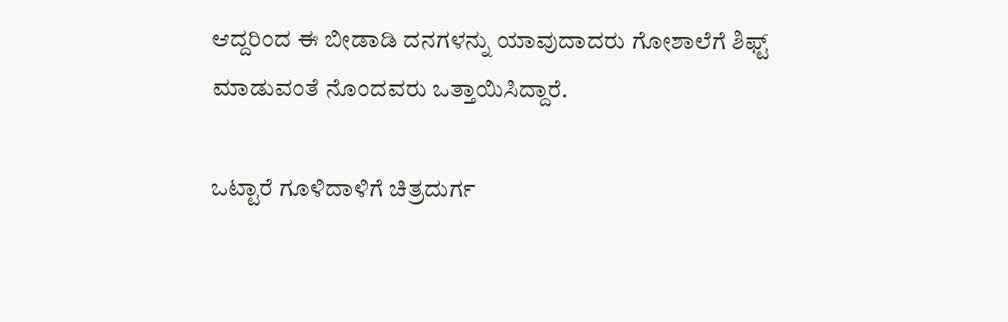ಆದ್ದರಿಂದ ಈ ಬೀಡಾಡಿ ದನಗಳನ್ನು ಯಾವುದಾದರು ಗೋಶಾಲೆಗೆ ಶಿಫ್ಟ್ ಮಾಡುವಂತೆ ನೊಂದವರು ಒತ್ತಾಯಿಸಿದ್ದಾರೆ‌.

ಒಟ್ಟಾರೆ ಗೂಳಿದಾಳಿಗೆ ಚಿತ್ರದುರ್ಗ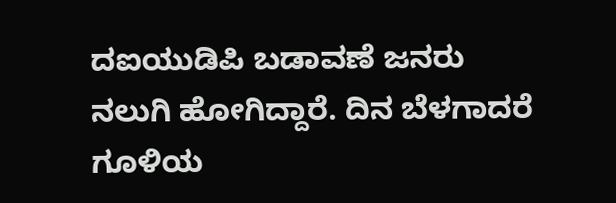ದ‌ಐಯುಡಿಪಿ ಬಡಾವಣೆ ಜನರು ನಲುಗಿ ಹೋಗಿದ್ದಾರೆ. ದಿನ ಬೆಳಗಾದರೆ‌‌ ಗೂಳಿಯ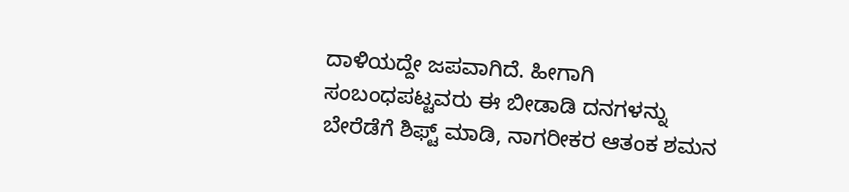ದಾಳಿಯದ್ದೇ ಜಪವಾಗಿದೆ. ಹೀಗಾಗಿ ಸಂಬಂಧಪಟ್ಟವರು ಈ ಬೀಡಾಡಿ ದನಗಳನ್ನು ಬೇರೆಡೆಗೆ ಶಿಫ್ಟ್ ಮಾಡಿ, ನಾಗರೀಕರ‌ ಆತಂಕ‌ ಶಮನ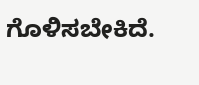ಗೊಳಿಸಬೇಕಿದೆ.